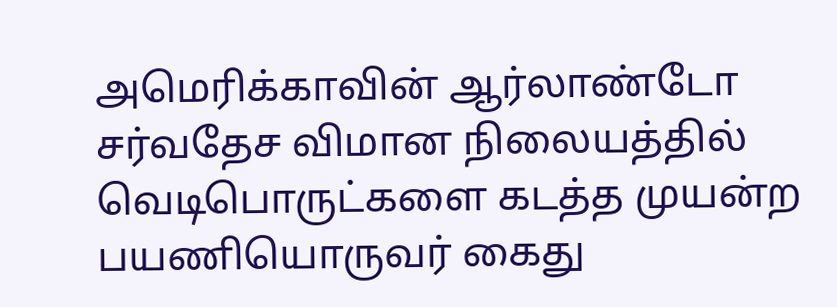அமெரிக்காவின் ஆர்லாண்டோ சர்வதேச விமான நிலையத்தில் வெடிபொருட்களை கடத்த முயன்ற பயணியொருவர் கைது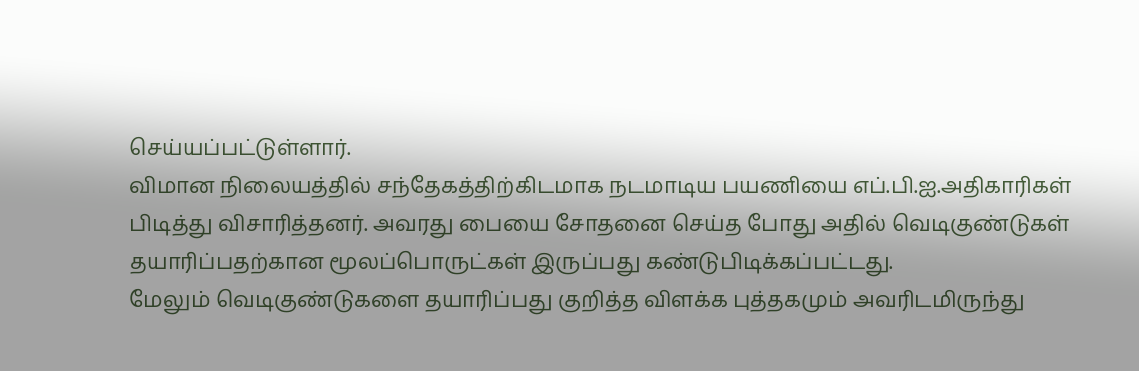செய்யப்பட்டுள்ளார்.
விமான நிலையத்தில் சந்தேகத்திற்கிடமாக நடமாடிய பயணியை எப்.பி.ஐ.அதிகாரிகள் பிடித்து விசாரித்தனர். அவரது பையை சோதனை செய்த போது அதில் வெடிகுண்டுகள் தயாரிப்பதற்கான மூலப்பொருட்கள் இருப்பது கண்டுபிடிக்கப்பட்டது.
மேலும் வெடிகுண்டுகளை தயாரிப்பது குறித்த விளக்க புத்தகமும் அவரிடமிருந்து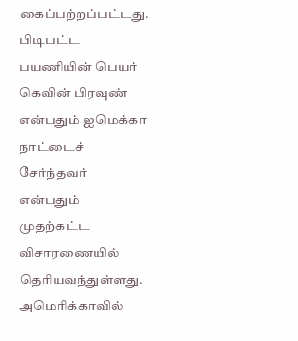கைப்பற்றப்பட்டது.
பிடிபட்ட பயணியின் பெயர் கெவின் பிரவுண் என்பதும் ஐமெக்கா நாட்டைச் சேர்ந்தவர் என்பதும் முதற்கட்ட விசாரணையில் தெரியவந்துள்ளது.
அமெரிக்காவில்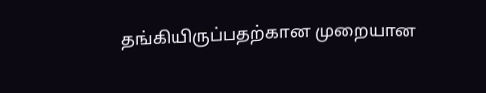தங்கியிருப்பதற்கான முறையான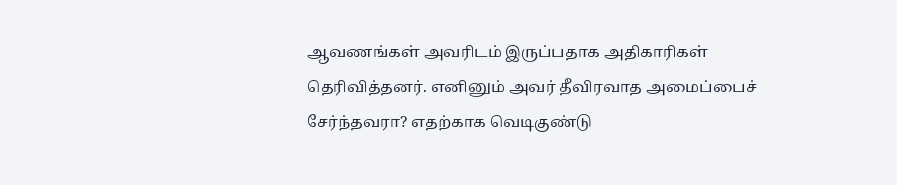ஆவணங்கள் அவரிடம் இருப்பதாக அதிகாரிகள் தெரிவித்தனர். எனினும் அவர் தீவிரவாத அமைப்பைச் சேர்ந்தவரா? எதற்காக வெடிகுண்டு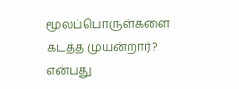மூலப்பொருள்களை கடத்த முயன்றார்? என்பது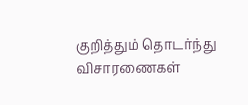குறித்தும் தொடர்ந்து விசாரணைகள்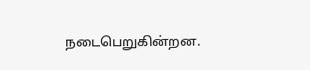நடைபெறுகின்றன.